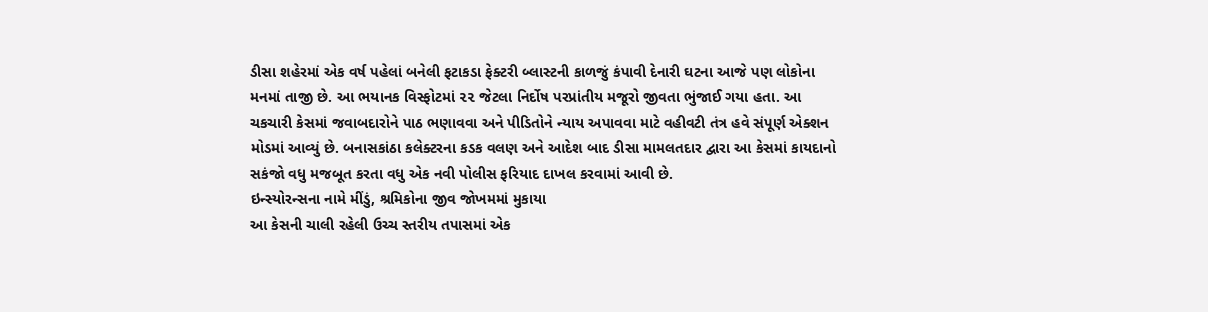ડીસા શહેરમાં એક વર્ષ પહેલાં બનેલી ફટાકડા ફેક્ટરી બ્લાસ્ટની કાળજું કંપાવી દેનારી ઘટના આજે પણ લોકોના મનમાં તાજી છે. આ ભયાનક વિસ્ફોટમાં ૨૨ જેટલા નિર્દોષ પરપ્રાંતીય મજૂરો જીવતા ભુંજાઈ ગયા હતા. આ ચકચારી કેસમાં જવાબદારોને પાઠ ભણાવવા અને પીડિતોને ન્યાય અપાવવા માટે વહીવટી તંત્ર હવે સંપૂર્ણ એક્શન મોડમાં આવ્યું છે. બનાસકાંઠા કલેક્ટરના કડક વલણ અને આદેશ બાદ ડીસા મામલતદાર દ્વારા આ કેસમાં કાયદાનો સકંજો વધુ મજબૂત કરતા વધુ એક નવી પોલીસ ફરિયાદ દાખલ કરવામાં આવી છે.
ઇન્સ્યોરન્સના નામે મીંડું, શ્રમિકોના જીવ જોખમમાં મુકાયા
આ કેસની ચાલી રહેલી ઉચ્ચ સ્તરીય તપાસમાં એક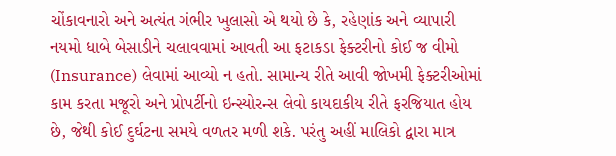ચોંકાવનારો અને અત્યંત ગંભીર ખુલાસો એ થયો છે કે, રહેણાંક અને વ્યાપારી નયમો ધાબે બેસાડીને ચલાવવામાં આવતી આ ફટાકડા ફેક્ટરીનો કોઈ જ વીમો (Insurance) લેવામાં આવ્યો ન હતો. સામાન્ય રીતે આવી જોખમી ફેક્ટરીઓમાં કામ કરતા મજૂરો અને પ્રોપર્ટીનો ઇન્સ્યોરન્સ લેવો કાયદાકીય રીતે ફરજિયાત હોય છે, જેથી કોઈ દુર્ઘટના સમયે વળતર મળી શકે. પરંતુ અહીં માલિકો દ્વારા માત્ર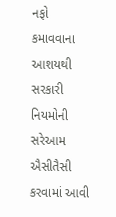નફો કમાવવાના આશયથી સરકારી નિયમોની સરેઆમ ઐસીતૈસી કરવામાં આવી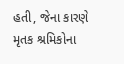હતી, જેના કારણે મૃતક શ્રમિકોના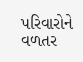પરિવારોને વળતર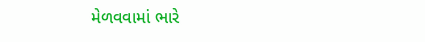મેળવવામાં ભારે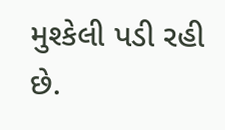મુશ્કેલી પડી રહી છે.